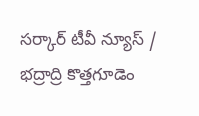సర్కార్ టీవీ న్యూస్ / భద్రాద్రి కొత్తగూడెం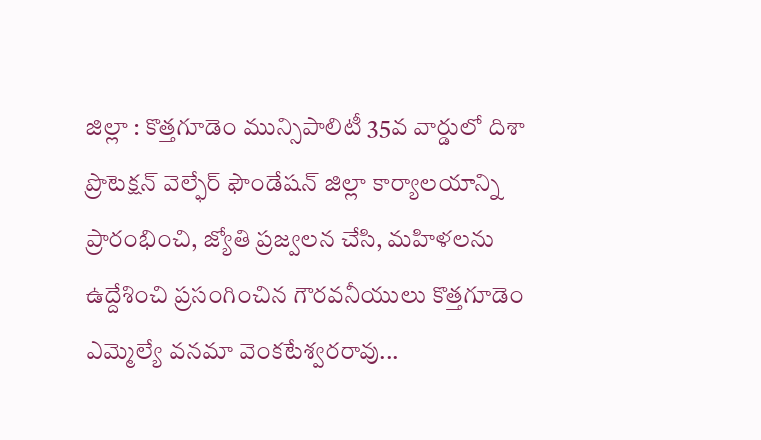జిల్లా : కొత్తగూడెం మున్సిపాలిటీ 35వ వార్డులో దిశా ప్రొటెక్షన్ వెల్ఫేర్ ఫౌండేషన్ జిల్లా కార్యాలయాన్ని ప్రారంభించి, జ్యోతి ప్రజ్వలన చేసి, మహిళలను ఉద్దేశించి ప్రసంగించిన గౌరవనీయులు కొత్తగూడెం ఎమ్మెల్యే వనమా వెంకటేశ్వరరావు...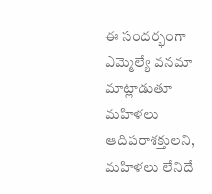ఈ సందర్భంగా ఎమ్మెల్యే వనమా మాట్లాడుతూ మహిళలు ఆదిపరాశక్తులని, మహిళలు లేనిదే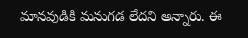మానవుడికి మనుగడ లేదని అన్నారు. ఈ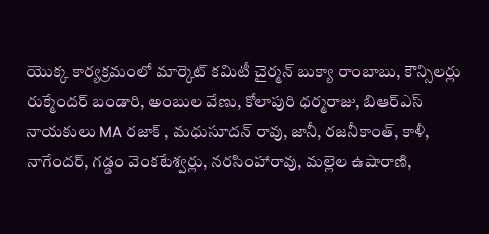యొక్క కార్యక్రమంలో మార్కెట్ కమిటీ చైర్మన్ బుక్యా రాంబాబు, కౌన్సిలర్లు రుక్మేందర్ బండారి, అంబుల వేణు, కోలాపురి ధర్మరాజు, బిఆర్ఎస్ నాయకులు MA రజాక్ , మధుసూదన్ రావు, జానీ, రజనీకాంత్, కాళీ, నాగేందర్, గడ్డం వెంకటేశ్వర్లు, నరసింహారావు, మల్లెల ఉషారాణి,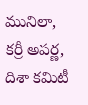మునిలా, కర్రీ అపర్ణ, దిశా కమిటీ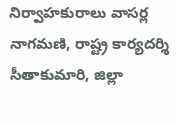నిర్వాహకురాలు వాసర్ల నాగమణి, రాష్ట్ర కార్యదర్శి సీతాకుమారి, జిల్లా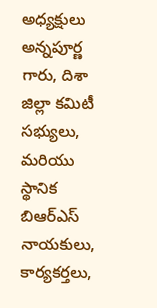అధ్యక్షులు అన్నపూర్ణ గారు, దిశా జిల్లా కమిటీ సభ్యులు, మరియు స్థానిక బిఆర్ఎస్ నాయకులు, కార్యకర్తలు,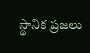స్థానిక ప్రజలు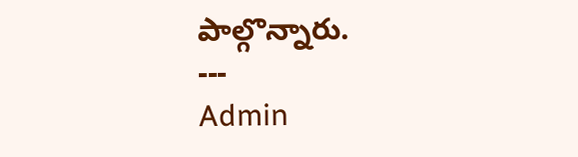పాల్గొన్నారు.
---
Admin